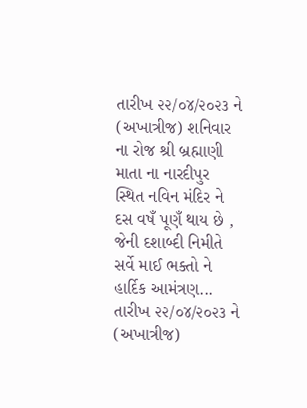તારીખ ૨૨/૦૪/૨૦૨૩ ને (અખાત્રીજ) શનિવાર ના રોજ શ્રી બ્રહ્માણી માતા ના નારદીપુર સ્થિત નવિન મંદિર ને દસ વષઁ પૂણઁ થાય છે , જેની દશાબ્દી નિમીતે સર્વે માઈ ભક્તો ને હાર્દિક આમંત્રણ...
તારીખ ૨૨/૦૪/૨૦૨૩ ને (અખાત્રીજ)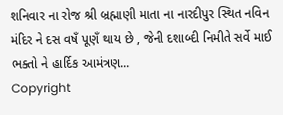શનિવાર ના રોજ શ્રી બ્રહ્માણી માતા ના નારદીપુર સ્થિત નવિન મંદિર ને દસ વષઁ પૂણઁ થાય છે , જેની દશાબ્દી નિમીતે સર્વે માઈ ભક્તો ને હાર્દિક આમંત્રણ...
Copyright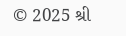© 2025 શ્રી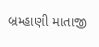બ્રમ્હાણી માતાજી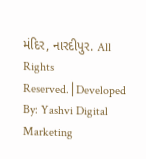મંદિર, નારદીપુર. All Rights Reserved.│Developed By: Yashvi Digital Marketing